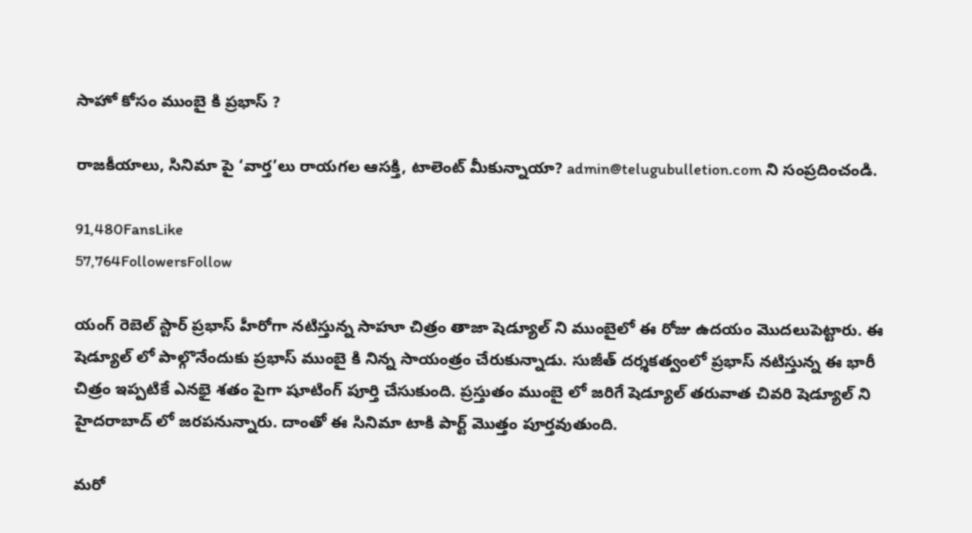సాహో కోసం ముంబై కి ప్రభాస్ ?

రాజకీయాలు, సినిమా పై ‘వార్త’లు రాయగల ఆసక్తి, టాలెంట్ మీకున్నాయా? admin@telugubulletion.com ని సంప్రదించండి.

91,480FansLike
57,764FollowersFollow

యంగ్ రెబెల్ స్టార్ ప్రభాస్ హీరోగా నటిస్తున్న సాహూ చిత్రం తాజా షెడ్యూల్ ని ముంబైలో ఈ రోజు ఉదయం మొదలుపెట్టారు. ఈ షెడ్యూల్ లో పాల్గొనేందుకు ప్రభాస్ ముంబై కి నిన్న సాయంత్రం చేరుకున్నాడు. సుజీత్ దర్శకత్వంలో ప్రభాస్ నటిస్తున్న ఈ భారీ చిత్రం ఇప్పటికే ఎనభై శతం పైగా షూటింగ్ పూర్తి చేసుకుంది. ప్రస్తుతం ముంబై లో జరిగే షెడ్యూల్ తరువాత చివరి షెడ్యూల్ ని హైదరాబాద్ లో జరపనున్నారు. దాంతో ఈ సినిమా టాకి పార్ట్ మొత్తం పూర్తవుతుంది.

మరో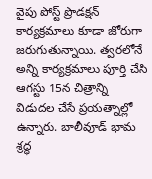వైపు పోస్ట్ ప్రొడక్షన్ కార్యక్రమాలు కూడా జోరుగా జరుగుతున్నాయి. త్వరలోనే అన్ని కార్యక్రమాలు పూర్తి చేసి ఆగస్టు 15న చిత్రాన్ని విడుదల చేసే ప్రయత్నాల్లో ఉన్నారు. బాలీవూడ్ భామ శ్రద్ధ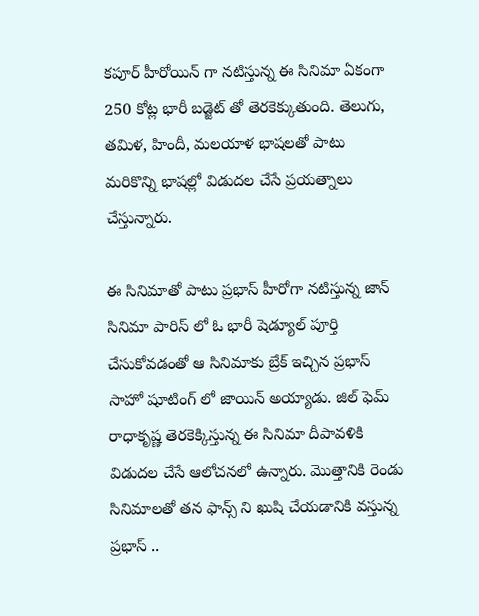కపూర్ హీరోయిన్ గా నటిస్తున్న ఈ సినిమా ఏకంగా 250 కోట్ల భారీ బడ్జెట్ తో తెరకెక్కుతుంది. తెలుగు, తమిళ, హిందీ, మలయాళ భాషలతో పాటు మరికొన్ని భాషల్లో విడుదల చేసే ప్రయత్నాలు చేస్తున్నారు.

ఈ సినిమాతో పాటు ప్రభాస్ హీరోగా నటిస్తున్న జాన్ సినిమా పారిస్ లో ఓ భారీ షెడ్యూల్ పూర్తి చేసుకోవడంతో ఆ సినిమాకు బ్రేక్ ఇచ్చిన ప్రభాస్ సాహో షూటింగ్ లో జాయిన్ అయ్యాడు. జిల్ ఫెమ్ రాధాకృష్ణ తెరకెక్కిస్తున్న ఈ సినిమా దీపావళికి విడుదల చేసే ఆలోచనలో ఉన్నారు. మొత్తానికి రెండు సినిమాలతో తన ఫాన్స్ ని ఖుషి చేయడానికి వస్తున్న ప్రభాస్ ..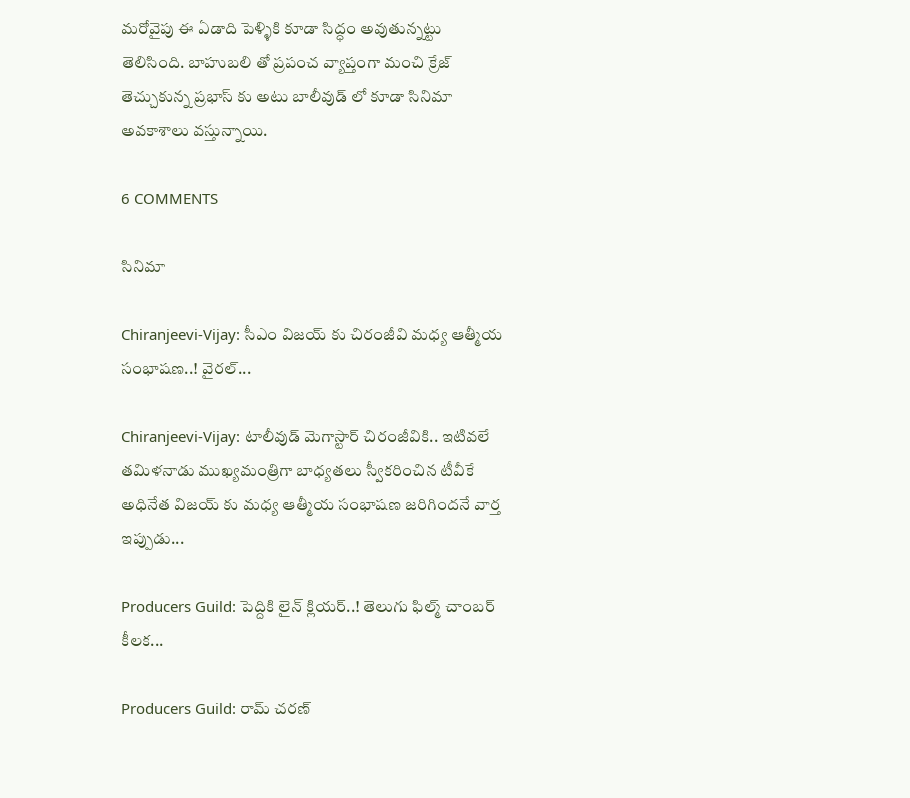మరోవైపు ఈ ఏడాది పెళ్ళికి కూడా సిద్ధం అవుతున్నట్టు తెలిసింది. బాహుబలి తో ప్రపంచ వ్యాప్తంగా మంచి క్రేజ్ తెచ్చుకున్న ప్రభాస్ కు అటు బాలీవుడ్ లో కూడా సినిమా అవకాశాలు వస్తున్నాయి.

6 COMMENTS

సినిమా

Chiranjeevi-Vijay: సీఎం విజయ్ కు చిరంజీవి మధ్య ఆత్మీయ సంభాషణ..! వైరల్...

Chiranjeevi-Vijay: టాలీవుడ్ మెగాస్టార్ చిరంజీవికి.. ఇటివలే తమిళనాడు ముఖ్యమంత్రిగా బాధ్యతలు స్వీకరించిన టీవీకే అధినేత విజయ్ కు మధ్య ఆత్మీయ సంభాషణ జరిగిందనే వార్త ఇప్పుడు...

Producers Guild: పెద్దికి లైన్ క్లియర్..! తెలుగు ఫిల్మ్ చాంబర్ కీలక...

Producers Guild: రామ్ చరణ్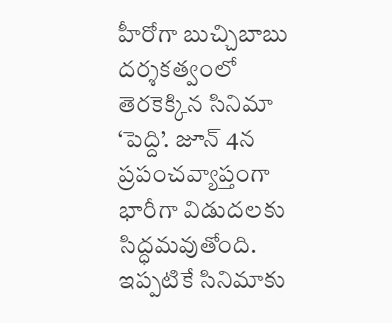హీరోగా బుచ్చిబాబు దర్శకత్వంలో తెరకెక్కిన సినిమా ‘పెద్ది’. జూన్ 4న ప్రపంచవ్యాప్తంగా భారీగా విడుదలకు సిద్ధమవుతోంది. ఇప్పటికే సినిమాకు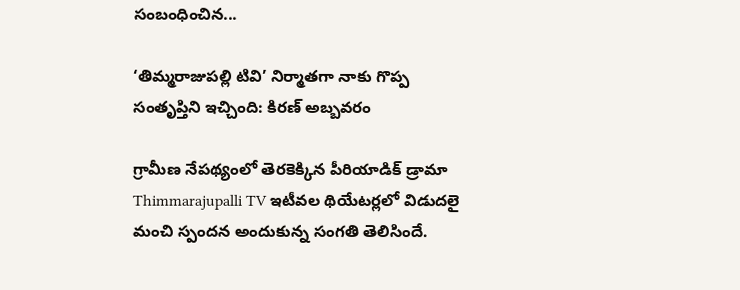సంబంధించిన...

‘తిమ్మరాజుపల్లి టివి’ నిర్మాతగా నాకు గొప్ప సంతృప్తిని ఇచ్చింది: కిరణ్ అబ్బవరం

గ్రామీణ నేపథ్యంలో తెరకెక్కిన పీరియాడిక్ డ్రామా Thimmarajupalli TV ఇటీవల థియేటర్లలో విడుదలై మంచి స్పందన అందుకున్న సంగతి తెలిసిందే.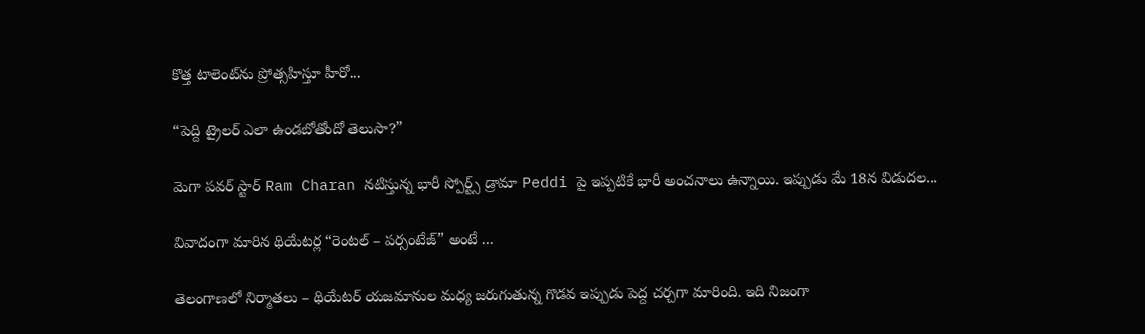కొత్త టాలెంట్‌ను ప్రోత్సహిస్తూ హీరో...

“పెద్ది ట్రైలర్ ఎలా ఉండబోతోందో తెలుసా?”

మెగా పవర్ స్టార్ Ram Charan నటిస్తున్న భారీ స్పోర్ట్స్ డ్రామా Peddi పై ఇప్పటికే భారీ అంచనాలు ఉన్నాయి. ఇప్పుడు మే 18న విడుదల...

వివాదంగా మారిన థియేటర్ల “రెంటల్ – పర్సంటేజ్” అంటే ...

తెలంగాణలో నిర్మాతలు – థియేటర్ యజమానుల మధ్య జరుగుతున్న గొడవ ఇప్పుడు పెద్ద చర్చగా మారింది. ఇది నిజంగా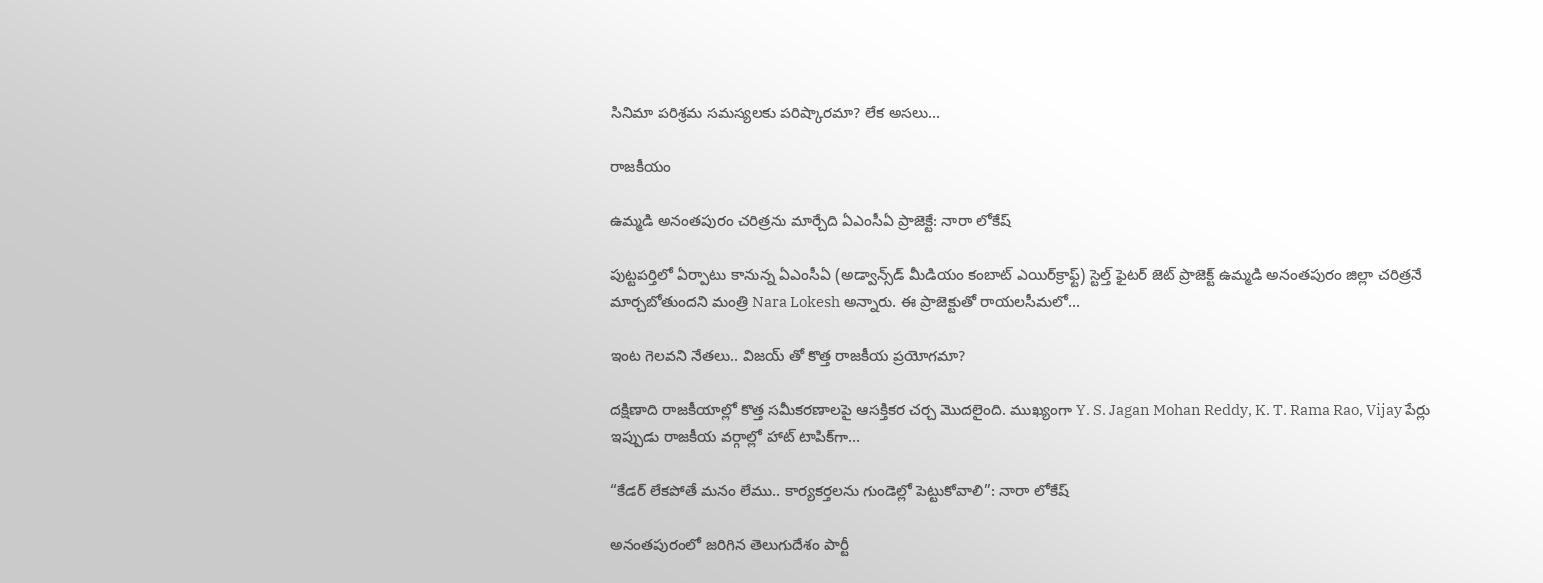సినిమా పరిశ్రమ సమస్యలకు పరిష్కారమా? లేక అసలు...

రాజకీయం

ఉమ్మడి అనంతపురం చరిత్రను మార్చేది ఏఎంసీఏ ప్రాజెక్టే: నారా లోకేష్

పుట్టపర్తిలో ఏర్పాటు కానున్న ఏఎంసీఏ (అడ్వాన్స్‌డ్ మీడియం కంబాట్ ఎయిర్‌క్రాఫ్ట్) స్టెల్త్ ఫైటర్ జెట్ ప్రాజెక్ట్ ఉమ్మడి అనంతపురం జిల్లా చరిత్రనే మార్చబోతుందని మంత్రి Nara Lokesh అన్నారు. ఈ ప్రాజెక్టుతో రాయలసీమలో...

ఇంట గెలవని నేతలు.. విజయ్ తో కొత్త రాజకీయ ప్రయోగమా?

దక్షిణాది రాజకీయాల్లో కొత్త సమీకరణాలపై ఆసక్తికర చర్చ మొదలైంది. ముఖ్యంగా Y. S. Jagan Mohan Reddy, K. T. Rama Rao, Vijay పేర్లు ఇప్పుడు రాజకీయ వర్గాల్లో హాట్ టాపిక్‌గా...

“కేడర్ లేకపోతే మనం లేము.. కార్యకర్తలను గుండెల్లో పెట్టుకోవాలి”: నారా లోకేష్

అనంతపురంలో జరిగిన తెలుగుదేశం పార్టీ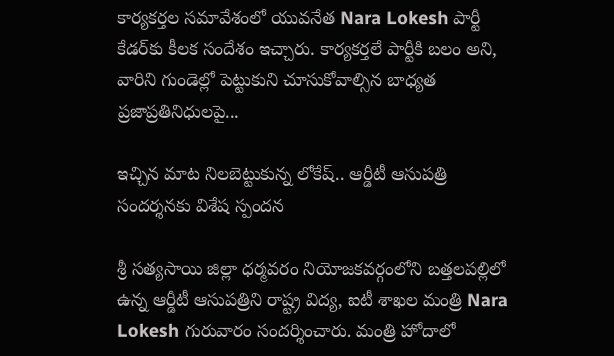కార్యకర్తల సమావేశంలో యువనేత Nara Lokesh పార్టీ కేడర్‌కు కీలక సందేశం ఇచ్చారు. కార్యకర్తలే పార్టీకి బలం అని, వారిని గుండెల్లో పెట్టుకుని చూసుకోవాల్సిన బాధ్యత ప్రజాప్రతినిధులపై...

ఇచ్చిన మాట నిలబెట్టుకున్న లోకేష్.. ఆర్డీటీ ఆసుపత్రి సందర్శనకు విశేష స్పందన

శ్రీ సత్యసాయి జిల్లా ధర్మవరం నియోజకవర్గంలోని బత్తలపల్లిలో ఉన్న ఆర్డీటీ ఆసుపత్రిని రాష్ట్ర విద్య, ఐటీ శాఖల మంత్రి Nara Lokesh గురువారం సందర్శించారు. మంత్రి హోదాలో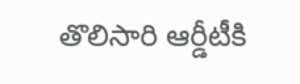తొలిసారి ఆర్డీటీకి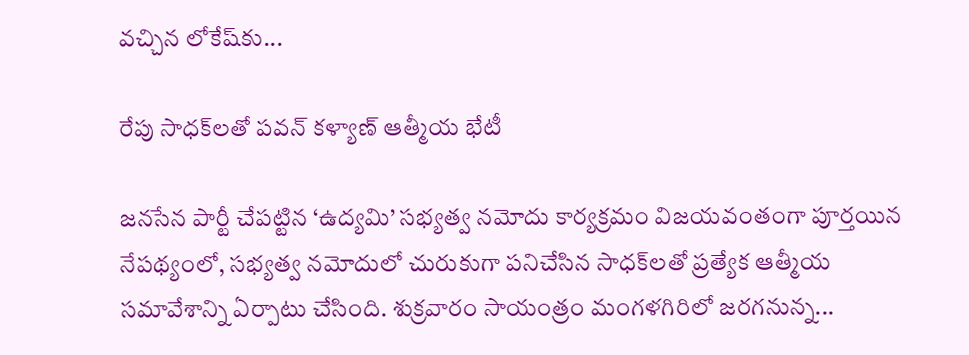వచ్చిన లోకేష్‌కు...

రేపు సాధక్‌లతో పవన్ కళ్యాణ్ ఆత్మీయ భేటీ

జనసేన పార్టీ చేపట్టిన ‘ఉద్యమి’ సభ్యత్వ నమోదు కార్యక్రమం విజయవంతంగా పూర్తయిన నేపథ్యంలో, సభ్యత్వ నమోదులో చురుకుగా పనిచేసిన సాధక్‌లతో ప్రత్యేక ఆత్మీయ సమావేశాన్ని ఏర్పాటు చేసింది. శుక్రవారం సాయంత్రం మంగళగిరిలో జరగనున్న...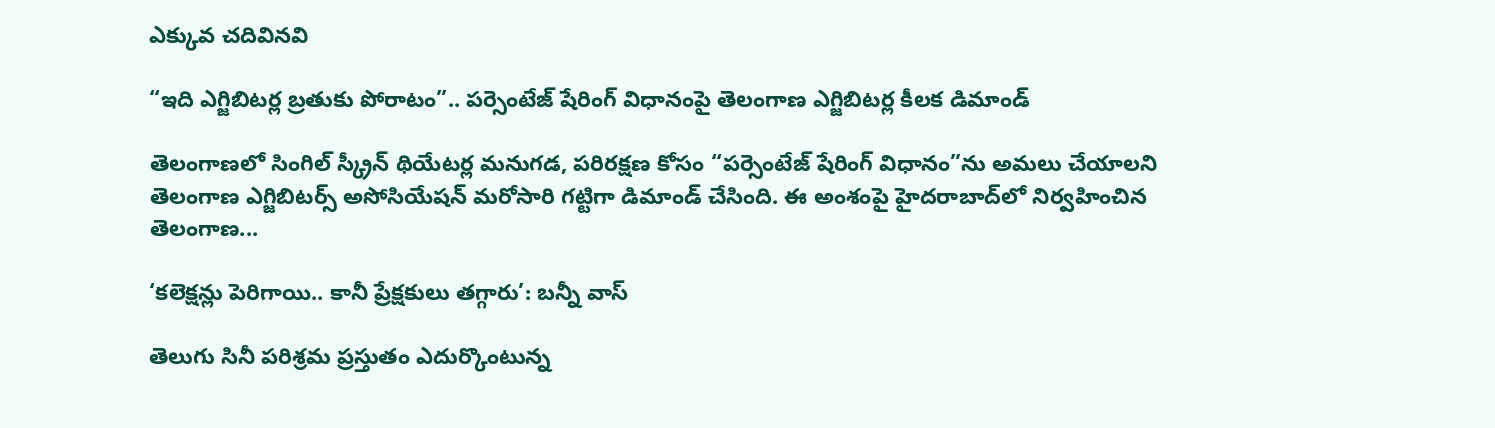ఎక్కువ చదివినవి

“ఇది ఎగ్జిబిటర్ల బ్రతుకు పోరాటం”.. పర్సెంటేజ్ షేరింగ్ విధానంపై తెలంగాణ ఎగ్జిబిటర్ల కీలక డిమాండ్

తెలంగాణలో సింగిల్ స్క్రీన్ థియేటర్ల మనుగడ, పరిరక్షణ కోసం “పర్సెంటేజ్ షేరింగ్ విధానం”ను అమలు చేయాలని తెలంగాణ ఎగ్జిబిటర్స్ అసోసియేషన్ మరోసారి గట్టిగా డిమాండ్ చేసింది. ఈ అంశంపై హైదరాబాద్‌లో నిర్వహించిన తెలంగాణ...

‘కలెక్షన్లు పెరిగాయి.. కానీ ప్రేక్షకులు తగ్గారు’: బన్నీ వాస్

తెలుగు సినీ పరిశ్రమ ప్రస్తుతం ఎదుర్కొంటున్న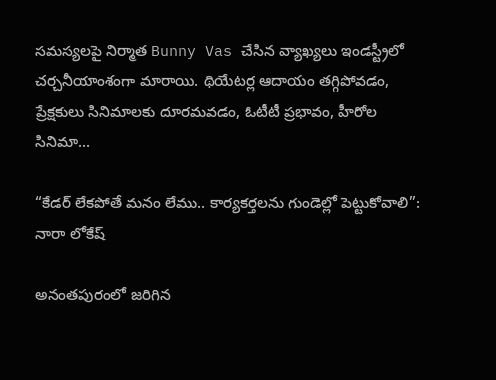సమస్యలపై నిర్మాత Bunny Vas చేసిన వ్యాఖ్యలు ఇండస్ట్రీలో చర్చనీయాంశంగా మారాయి. థియేటర్ల ఆదాయం తగ్గిపోవడం, ప్రేక్షకులు సినిమాలకు దూరమవడం, ఓటీటీ ప్రభావం, హీరోల సినిమా...

“కేడర్ లేకపోతే మనం లేము.. కార్యకర్తలను గుండెల్లో పెట్టుకోవాలి”: నారా లోకేష్

అనంతపురంలో జరిగిన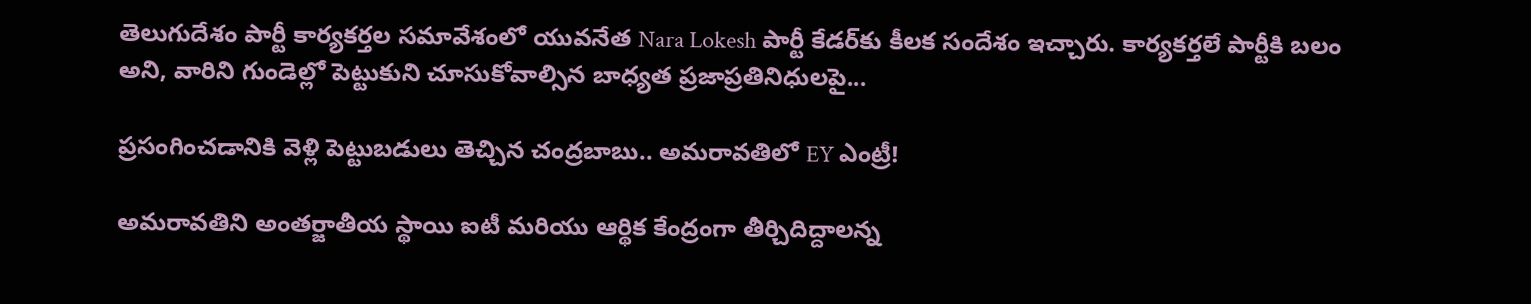తెలుగుదేశం పార్టీ కార్యకర్తల సమావేశంలో యువనేత Nara Lokesh పార్టీ కేడర్‌కు కీలక సందేశం ఇచ్చారు. కార్యకర్తలే పార్టీకి బలం అని, వారిని గుండెల్లో పెట్టుకుని చూసుకోవాల్సిన బాధ్యత ప్రజాప్రతినిధులపై...

ప్రసంగించడానికి వెళ్లి పెట్టుబడులు తెచ్చిన చంద్రబాబు.. అమరావతిలో EY ఎంట్రీ!

అమరావతిని అంతర్జాతీయ స్థాయి ఐటీ మరియు ఆర్థిక కేంద్రంగా తీర్చిదిద్దాలన్న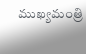ముఖ్యమంత్రి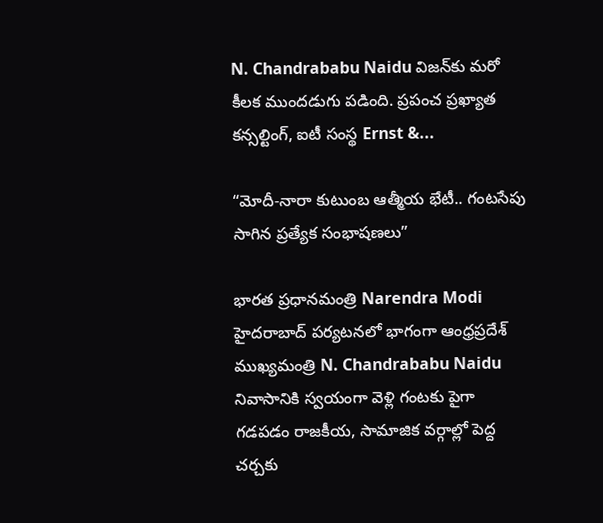N. Chandrababu Naidu విజన్‌కు మరో కీలక ముందడుగు పడింది. ప్రపంచ ప్రఖ్యాత కన్సల్టింగ్, ఐటీ సంస్థ Ernst &...

“మోదీ-నారా కుటుంబ ఆత్మీయ భేటీ.. గంటసేపు సాగిన ప్రత్యేక సంభాషణలు”

భారత ప్రధానమంత్రి Narendra Modi హైదరాబాద్ పర్యటనలో భాగంగా ఆంధ్రప్రదేశ్ ముఖ్యమంత్రి N. Chandrababu Naidu నివాసానికి స్వయంగా వెళ్లి గంటకు పైగా గడపడం రాజకీయ, సామాజిక వర్గాల్లో పెద్ద చర్చకు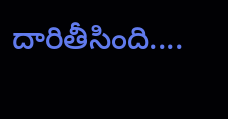దారితీసింది....